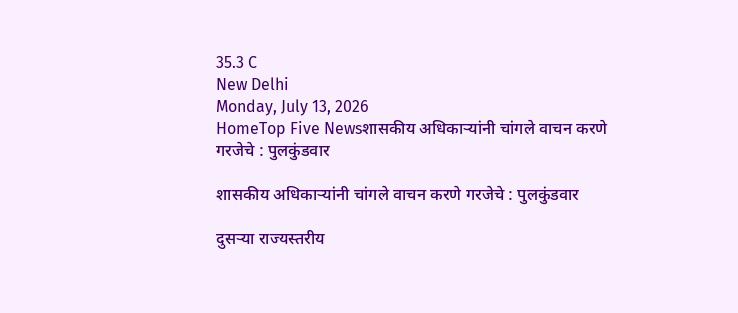35.3 C
New Delhi
Monday, July 13, 2026
HomeTop Five Newsशासकीय अधिकाऱ्यांनी चांगले वाचन करणे गरजेचे : पुलकुंडवार

शासकीय अधिकाऱ्यांनी चांगले वाचन करणे गरजेचे : पुलकुंडवार

दुसऱ्या राज्यस्तरीय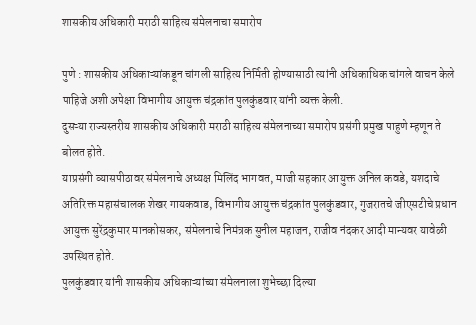शासकीय अधिकारी मराठी साहित्य संमेलनाचा समारोप

पुणे : शासकीय अधिकाऱ्यांकडून चांगली साहित्य निर्मिती होण्यासाठी त्यांनी अधिकाधिक चांगले वाचन केले पाहिजे अशी अपेक्षा विभागीय आयुक्त चंद्रकांत पुलकुंडवार यांनी व्यक्त केली.
दुसऱ्या राज्यस्तरीय शासकीय अधिकारी मराठी साहित्य संमेलनाच्या समारोप प्रसंगी प्रमुख पाहुणे म्हणून ते बोलत होते.
याप्रसंगी व्यासपीठावर संमेलनाचे अध्यक्ष मिलिंद भागवत, माजी सहकार आयुक्त अनिल कवडे, यशदाचे अतिरिक्त महासंचालक शेखर गायकवाड, विभागीय आयुक्त चंद्रकांत पुलकुंडवार, गुजरातचे जीएसटीचे प्रधान आयुक्त सुरेंद्रकुमार मानकोसकर, संमेलनाचे निमंत्रक सुनील महाजन, राजीव नंदकर आदी मान्यवर यावेळी उपस्थित होते.
पुलकुंडवार यांनी शासकीय अधिकाऱ्यांच्या संमेलनाला शुभेच्छा दिल्या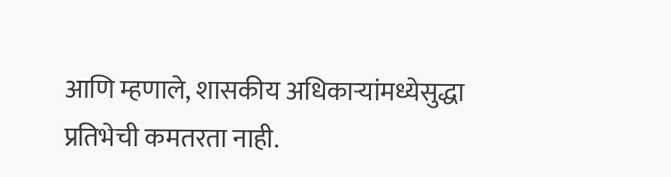आणि म्हणाले, शासकीय अधिकाऱ्यांमध्येसुद्धा प्रतिभेची कमतरता नाही.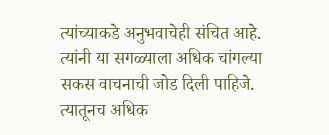त्यांच्याकडे अनुभवाचेही संचित आहे. त्यांनी या सगळ्याला अधिक चांगल्या सकस वाचनाची जोड दिली पाहिजे. त्यातूनच अधिक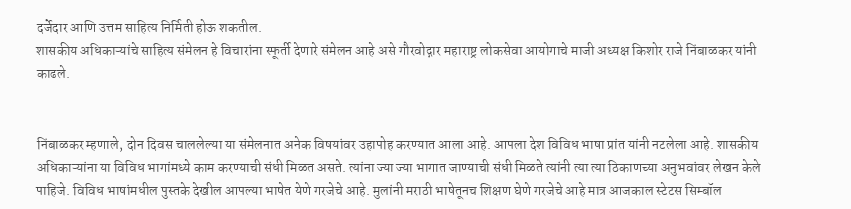दर्जेदार आणि उत्तम साहित्य निर्मिती होऊ शकतील.
शासकीय अधिकाऱ्यांचे साहित्य संमेलन हे विचारांना स्फूर्ती देणारे संमेलन आहे असे गौरवोद्गार महाराष्ट्र लोकसेवा आयोगाचे माजी अध्यक्ष किशोर राजे निंबाळकर यांनी काढले.


निंबाळकर म्हणाले, दोन दिवस चाललेल्या या संमेलनात अनेक विषयांवर उहापोह करण्यात आला आहे. आपला देश विविध भाषा प्रांत यांनी नटलेला आहे. शासकीय अधिकाऱ्यांना या विविध भागांमध्ये काम करण्याची संधी मिळत असते. त्यांना ज्या ज्या भागात जाण्याची संधी मिळते त्यांनी त्या त्या ठिकाणच्या अनुभवांवर लेखन केले पाहिजे. विविध भाषांमधील पुस्तके देखील आपल्या भाषेत येणे गरजेचे आहे. मुलांनी मराठी भाषेतूनच शिक्षण घेणे गरजेचे आहे मात्र आजकाल स्टेटस सिम्बॉल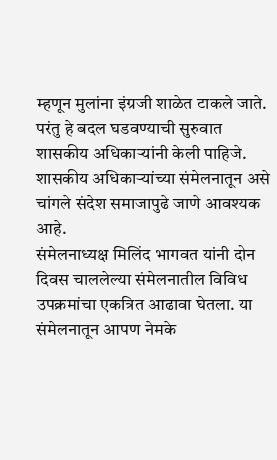म्हणून मुलांना इंग्रजी शाळेत टाकले जाते. परंतु हे बदल घडवण्याची सुरुवात शासकीय अधिकाऱ्यांनी केली पाहिजे. शासकीय अधिकाऱ्यांच्या संमेलनातून असे चांगले संदेश समाजापुढे जाणे आवश्यक आहे.
संमेलनाध्यक्ष मिलिंद भागवत यांनी दोन दिवस चाललेल्या संमेलनातील विविध उपक्रमांचा एकत्रित आढावा घेतला. या संमेलनातून आपण नेमके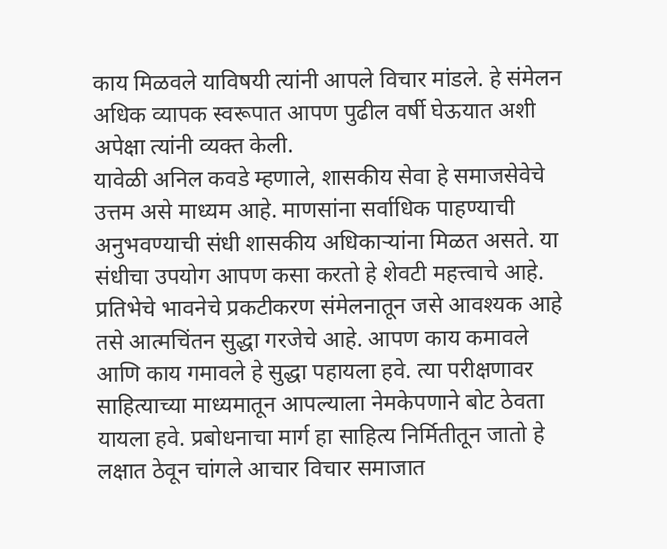काय मिळवले याविषयी त्यांनी आपले विचार मांडले. हे संमेलन अधिक व्यापक स्वरूपात आपण पुढील वर्षी घेऊयात अशी अपेक्षा त्यांनी व्यक्त केली.
यावेळी अनिल कवडे म्हणाले, शासकीय सेवा हे समाजसेवेचे उत्तम असे माध्यम आहे. माणसांना सर्वाधिक पाहण्याची अनुभवण्याची संधी शासकीय अधिकाऱ्यांना मिळत असते. या संधीचा उपयोग आपण कसा करतो हे शेवटी महत्त्वाचे आहे. प्रतिभेचे भावनेचे प्रकटीकरण संमेलनातून जसे आवश्यक आहे तसे आत्मचिंतन सुद्धा गरजेचे आहे. आपण काय कमावले आणि काय गमावले हे सुद्धा पहायला हवे. त्या परीक्षणावर साहित्याच्या माध्यमातून आपल्याला नेमकेपणाने बोट ठेवता यायला हवे. प्रबोधनाचा मार्ग हा साहित्य निर्मितीतून जातो हे लक्षात ठेवून चांगले आचार विचार समाजात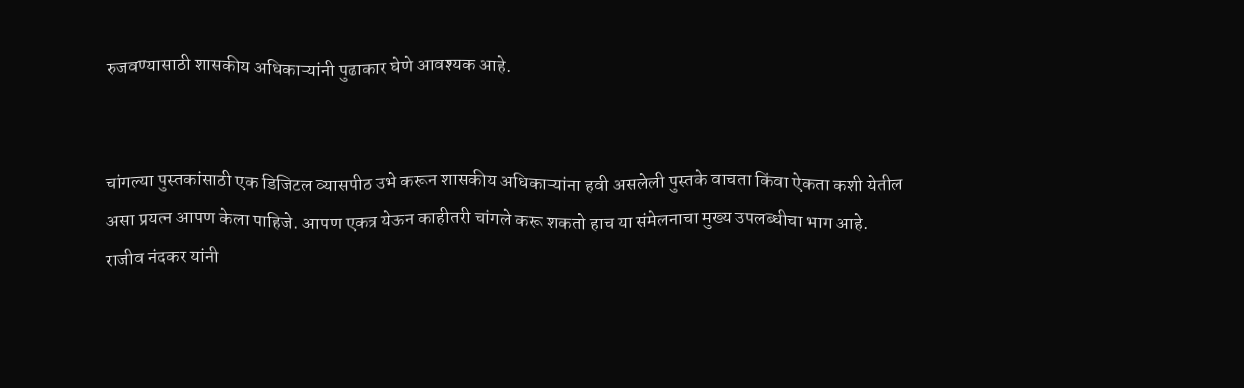रुजवण्यासाठी शासकीय अधिकाऱ्यांनी पुढाकार घेणे आवश्यक आहे.


चांगल्या पुस्तकांसाठी एक डिजिटल व्यासपीठ उभे करून शासकीय अधिकाऱ्यांना हवी असलेली पुस्तके वाचता किंवा ऐकता कशी येतील असा प्रयत्न आपण केला पाहिजे. आपण एकत्र येऊन काहीतरी चांगले करू शकतो हाच या संमेलनाचा मुख्य उपलब्धीचा भाग आहे.
राजीव नंदकर यांनी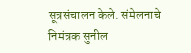सूत्रसंचालन केले. संमेलनाचे निमंत्रक सुनील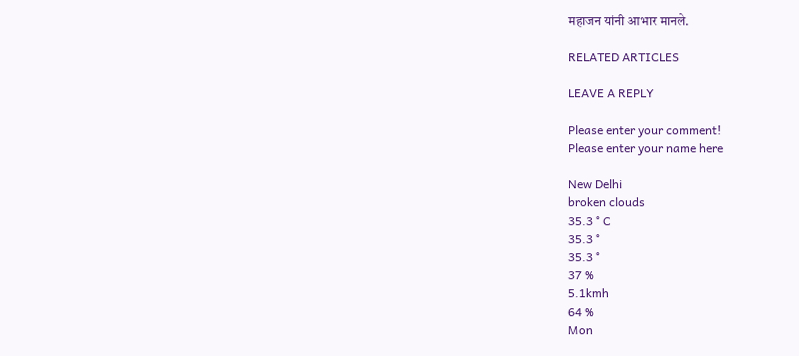महाजन यांनी आभार मानले.

RELATED ARTICLES

LEAVE A REPLY

Please enter your comment!
Please enter your name here

New Delhi
broken clouds
35.3 ° C
35.3 °
35.3 °
37 %
5.1kmh
64 %
Mon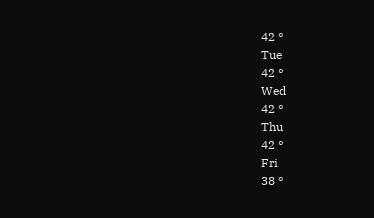42 °
Tue
42 °
Wed
42 °
Thu
42 °
Fri
38 °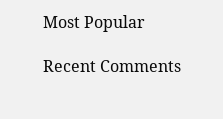Most Popular

Recent Comments